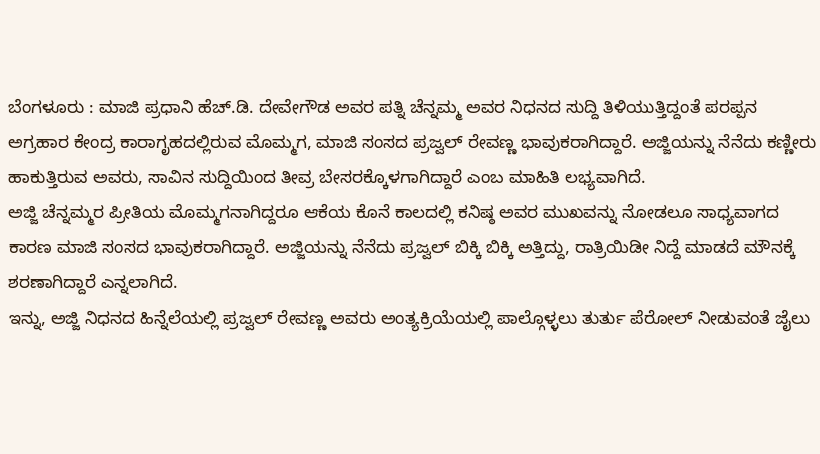ಬೆಂಗಳೂರು : ಮಾಜಿ ಪ್ರಧಾನಿ ಹೆಚ್.ಡಿ. ದೇವೇಗೌಡ ಅವರ ಪತ್ನಿ ಚೆನ್ನಮ್ಮ ಅವರ ನಿಧನದ ಸುದ್ದಿ ತಿಳಿಯುತ್ತಿದ್ದಂತೆ ಪರಪ್ಪನ ಅಗ್ರಹಾರ ಕೇಂದ್ರ ಕಾರಾಗೃಹದಲ್ಲಿರುವ ಮೊಮ್ಮಗ, ಮಾಜಿ ಸಂಸದ ಪ್ರಜ್ವಲ್ ರೇವಣ್ಣ ಭಾವುಕರಾಗಿದ್ದಾರೆ. ಅಜ್ಜಿಯನ್ನು ನೆನೆದು ಕಣ್ಣೀರು ಹಾಕುತ್ತಿರುವ ಅವರು, ಸಾವಿನ ಸುದ್ದಿಯಿಂದ ತೀವ್ರ ಬೇಸರಕ್ಕೊಳಗಾಗಿದ್ದಾರೆ ಎಂಬ ಮಾಹಿತಿ ಲಭ್ಯವಾಗಿದೆ.
ಅಜ್ಜಿ ಚೆನ್ನಮ್ಮರ ಪ್ರೀತಿಯ ಮೊಮ್ಮಗನಾಗಿದ್ದರೂ ಆಕೆಯ ಕೊನೆ ಕಾಲದಲ್ಲಿ ಕನಿಷ್ಠ ಅವರ ಮುಖವನ್ನು ನೋಡಲೂ ಸಾಧ್ಯವಾಗದ ಕಾರಣ ಮಾಜಿ ಸಂಸದ ಭಾವುಕರಾಗಿದ್ದಾರೆ. ಅಜ್ಜಿಯನ್ನು ನೆನೆದು ಪ್ರಜ್ವಲ್ ಬಿಕ್ಕಿ ಬಿಕ್ಕಿ ಅತ್ತಿದ್ದು, ರಾತ್ರಿಯಿಡೀ ನಿದ್ದೆ ಮಾಡದೆ ಮೌನಕ್ಕೆ ಶರಣಾಗಿದ್ದಾರೆ ಎನ್ನಲಾಗಿದೆ.
ಇನ್ನು, ಅಜ್ಜಿ ನಿಧನದ ಹಿನ್ನೆಲೆಯಲ್ಲಿ ಪ್ರಜ್ವಲ್ ರೇವಣ್ಣ ಅವರು ಅಂತ್ಯಕ್ರಿಯೆಯಲ್ಲಿ ಪಾಲ್ಗೊಳ್ಳಲು ತುರ್ತು ಪೆರೋಲ್ ನೀಡುವಂತೆ ಜೈಲು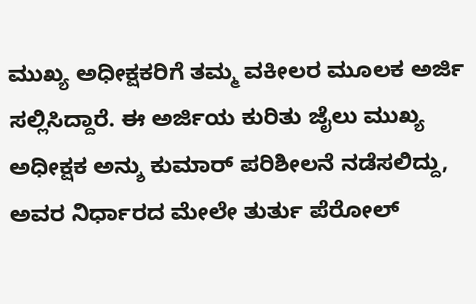ಮುಖ್ಯ ಅಧೀಕ್ಷಕರಿಗೆ ತಮ್ಮ ವಕೀಲರ ಮೂಲಕ ಅರ್ಜಿ ಸಲ್ಲಿಸಿದ್ದಾರೆ. ಈ ಅರ್ಜಿಯ ಕುರಿತು ಜೈಲು ಮುಖ್ಯ ಅಧೀಕ್ಷಕ ಅನ್ಶು ಕುಮಾರ್ ಪರಿಶೀಲನೆ ನಡೆಸಲಿದ್ದು, ಅವರ ನಿರ್ಧಾರದ ಮೇಲೇ ತುರ್ತು ಪೆರೋಲ್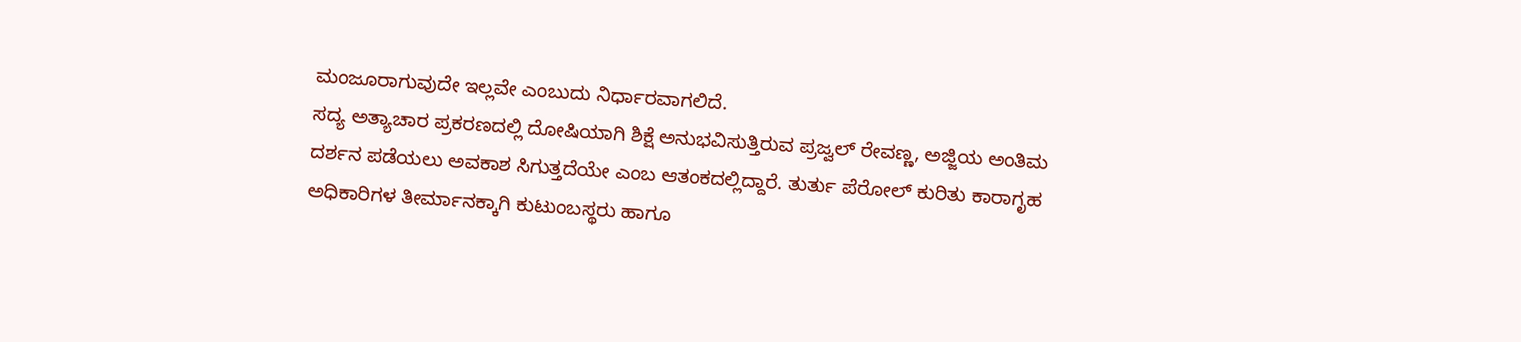ಮಂಜೂರಾಗುವುದೇ ಇಲ್ಲವೇ ಎಂಬುದು ನಿರ್ಧಾರವಾಗಲಿದೆ.
ಸದ್ಯ ಅತ್ಯಾಚಾರ ಪ್ರಕರಣದಲ್ಲಿ ದೋಷಿಯಾಗಿ ಶಿಕ್ಷೆ ಅನುಭವಿಸುತ್ತಿರುವ ಪ್ರಜ್ವಲ್ ರೇವಣ್ಣ, ಅಜ್ಜಿಯ ಅಂತಿಮ ದರ್ಶನ ಪಡೆಯಲು ಅವಕಾಶ ಸಿಗುತ್ತದೆಯೇ ಎಂಬ ಆತಂಕದಲ್ಲಿದ್ದಾರೆ. ತುರ್ತು ಪೆರೋಲ್ ಕುರಿತು ಕಾರಾಗೃಹ ಅಧಿಕಾರಿಗಳ ತೀರ್ಮಾನಕ್ಕಾಗಿ ಕುಟುಂಬಸ್ಥರು ಹಾಗೂ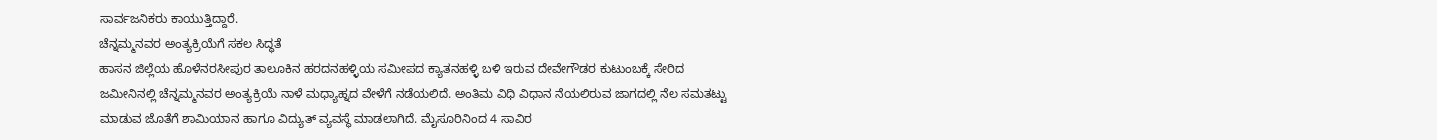ಸಾರ್ವಜನಿಕರು ಕಾಯುತ್ತಿದ್ದಾರೆ.
ಚೆನ್ನಮ್ಮನವರ ಅಂತ್ಯಕ್ರಿಯೆಗೆ ಸಕಲ ಸಿದ್ಧತೆ
ಹಾಸನ ಜಿಲ್ಲೆಯ ಹೊಳೆನರಸೀಪುರ ತಾಲೂಕಿನ ಹರದನಹಳ್ಳಿಯ ಸಮೀಪದ ಕ್ಯಾತನಹಳ್ಳಿ ಬಳಿ ಇರುವ ದೇವೇಗೌಡರ ಕುಟುಂಬಕ್ಕೆ ಸೇರಿದ ಜಮೀನಿನಲ್ಲಿ ಚೆನ್ನಮ್ಮನವರ ಅಂತ್ಯಕ್ರಿಯೆ ನಾಳೆ ಮಧ್ಯಾಹ್ನದ ವೇಳೆಗೆ ನಡೆಯಲಿದೆ. ಅಂತಿಮ ವಿಧಿ ವಿಧಾನ ನೆಯಲಿರುವ ಜಾಗದಲ್ಲಿ ನೆಲ ಸಮತಟ್ಟು ಮಾಡುವ ಜೊತೆಗೆ ಶಾಮಿಯಾನ ಹಾಗೂ ವಿದ್ಯುತ್ ವ್ಯವಸ್ಥೆ ಮಾಡಲಾಗಿದೆ. ಮೈಸೂರಿನಿಂದ 4 ಸಾವಿರ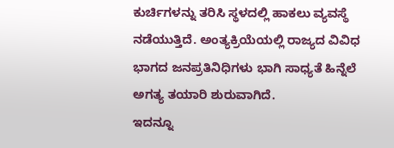ಕುರ್ಚಿಗಳನ್ನು ತರಿಸಿ ಸ್ಥಳದಲ್ಲಿ ಹಾಕಲು ವ್ಯವಸ್ಥೆ ನಡೆಯುತ್ತಿದೆ. ಅಂತ್ಯಕ್ರಿಯೆಯಲ್ಲಿ ರಾಜ್ಯದ ವಿವಿಧ ಭಾಗದ ಜನಪ್ರತಿನಿಧಿಗಳು ಭಾಗಿ ಸಾಧ್ಯತೆ ಹಿನ್ನೆಲೆ ಅಗತ್ಯ ತಯಾರಿ ಶುರುವಾಗಿದೆ.
ಇದನ್ನೂ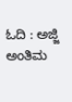ಓದಿ : ಅಜ್ಜಿ ಅಂತಿಮ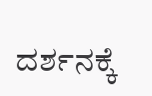ದರ್ಶನಕ್ಕೆ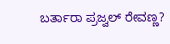ಬರ್ತಾರಾ ಪ್ರಜ್ವಲ್ ರೇವಣ್ಣ?